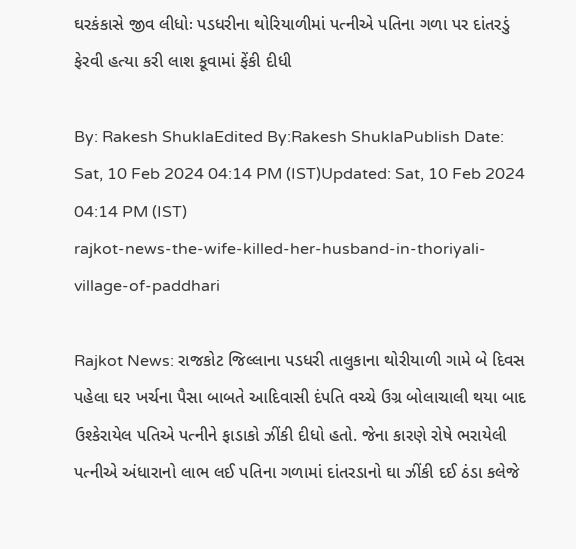ઘરકંકાસે જીવ લીધોઃ પડધરીના થોરિયાળીમાં પત્નીએ પતિના ગળા પર દાંતરડું ફેરવી હત્યા કરી લાશ કૂવામાં ફેંકી દીધી

By: Rakesh ShuklaEdited By:Rakesh ShuklaPublish Date: Sat, 10 Feb 2024 04:14 PM (IST)Updated: Sat, 10 Feb 2024 04:14 PM (IST)
rajkot-news-the-wife-killed-her-husband-in-thoriyali-village-of-paddhari

Rajkot News: રાજકોટ જિલ્લાના પડધરી તાલુકાના થોરીયાળી ગામે બે દિવસ પહેલા ઘર ખર્ચના પૈસા બાબતે આદિવાસી દંપતિ વચ્ચે ઉગ્ર બોલાચાલી થયા બાદ ઉશ્કેરાયેલ પતિએ પત્નીને ફાડાકો ઝીંકી દીધો હતો. જેના કારણે રોષે ભરાયેલી પત્નીએ અંધારાનો લાભ લઈ પતિના ગળામાં દાંતરડાનો ઘા ઝીંકી દઈ ઠંડા કલેજે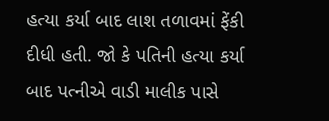હત્યા કર્યા બાદ લાશ તળાવમાં ફેંકી દીધી હતી. જો કે પતિની હત્યા કર્યા બાદ પત્નીએ વાડી માલીક પાસે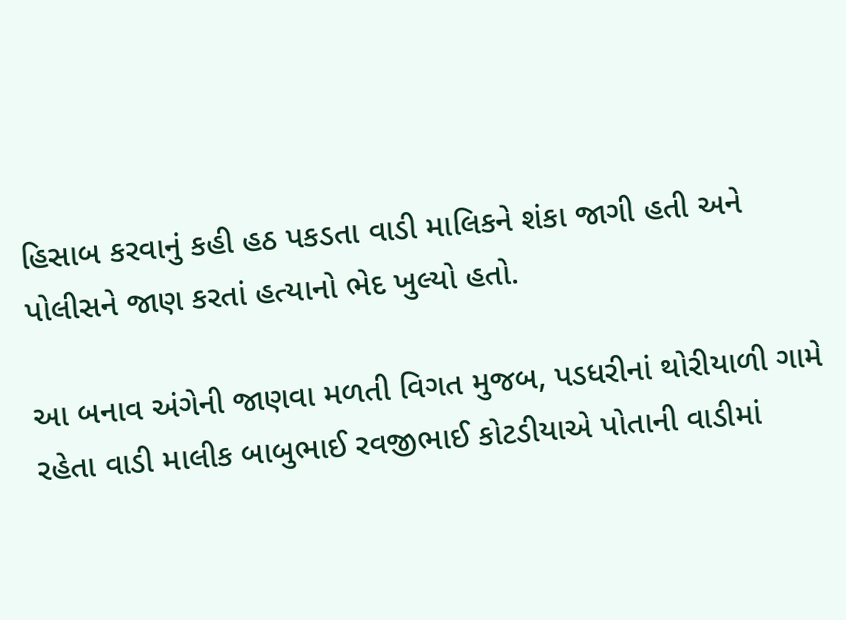હિસાબ કરવાનું કહી હઠ પકડતા વાડી માલિકને શંકા જાગી હતી અને પોલીસને જાણ કરતાં હત્યાનો ભેદ ખુલ્યો હતો.

આ બનાવ અંગેની જાણવા મળતી વિગત મુજબ, પડધરીનાં થોરીયાળી ગામે રહેતા વાડી માલીક બાબુભાઈ રવજીભાઈ કોટડીયાએ પોતાની વાડીમાં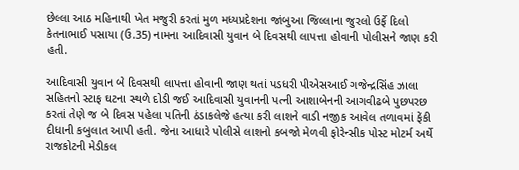છેલ્લા આઠ મહિનાથી ખેત મજુરી કરતાં મુળ મધ્યપ્રદેશના જાંબુઆ જિલ્લાના જુરલો ઉર્ફે દિલો કેતનાભાઈ પસાયા (ઉ.35) નામના આદિવાસી યુવાન બે દિવસથી લાપત્તા હોવાની પોલીસને જાણ કરી હતી.

આદિવાસી યુવાન બે દિવસથી લાપત્તા હોવાની જાણ થતાં પડધરી પીએસઆઈ ગજેન્દ્રસિંહ ઝાલા સહિતનો સ્ટાફ ઘટના સ્થળે દોડી જઈ આદિવાસી યુવાનની પત્ની આશાબેનની આગવીઢબે પુછપરછ કરતાં તેણે જ બે દિવસ પહેલા પતિની ઠંડાકલેજે હત્યા કરી લાશને વાડી નજીક આવેલ તળાવમાં ફેંકી દીધાની કબુલાત આપી હતી. જેના આધારે પોલીસે લાશનો કબજો મેળવી ફોરેન્સીક પોસ્ટ મોટર્મ અર્થે રાજકોટની મેડીકલ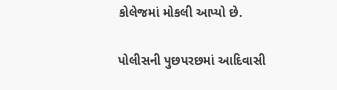કોલેજમાં મોકલી આપ્યો છે.

પોલીસની પુછપરછમાં આદિવાસી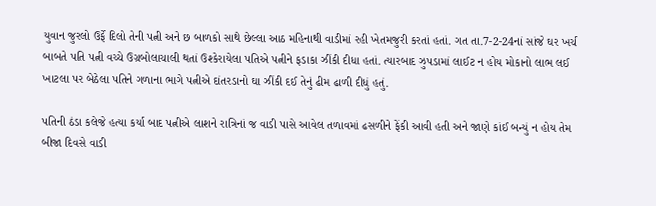યુવાન જુરલો ઉર્ફે દિલો તેની પત્ની અને છ બાળકો સાથે છેલ્લા આઠ મહિનાથી વાડીમાં રહી ખેતમજુરી કરતાં હતાં. ગત તા.7-2-24નાં સાંજે ઘર ખર્ચ બાબતે પતિ પત્ની વચ્ચે ઉગ્રબોલાચાલી થતાં ઉશ્કેરાયેલા પતિએ પત્નીને ફડાકા ઝીંકી દીધા હતાં. ત્યારબાદ ઝુપડામાં લાઈટ ન હોય મોકાનો લાભ લઈ ખાટલા પર બેઠેલા પતિને ગળાના ભાગે પત્નીએ દાંતરડાનો ઘા ઝીંકી દઈ તેનું ઢીમ ઢાળી દીધું હતું.

પતિની ઠંડા કલેજે હત્યા કર્યા બાદ પત્નીએ લાશને રાત્રિનાં જ વાડી પાસે આવેલ તળાવમાં ઢસળીને ફેંકી આવી હતી અને જાણે કાંઈ બન્યું ન હોય તેમ બીજા દિવસે વાડી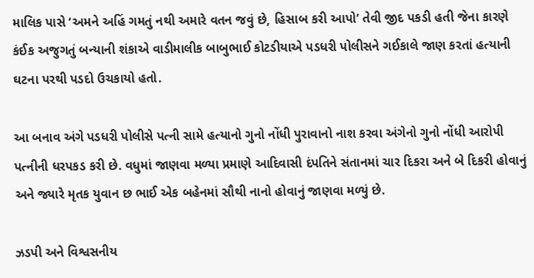માલિક પાસે ‘અમને અહિં ગમતું નથી અમારે વતન જવું છે, હિસાબ કરી આપો’ તેવી જીદ પકડી હતી જેના કારણે કંઈક અજુગતું બન્યાની શંકાએ વાડીમાલીક બાબુભાઈ કોટડીયાએ પડધરી પોલીસને ગઈકાલે જાણ કરતાં હત્યાની ઘટના પરથી પડદો ઉચકાયો હતો.

આ બનાવ અંગે પડધરી પોલીસે પત્ની સામે હત્યાનો ગુનો નોંધી પુરાવાનો નાશ કરવા અંગેનો ગુનો નોંધી આરોપી પત્નીની ધરપકડ કરી છે. વધુમાં જાણવા મળ્યા પ્રમાણે આદિવાસી દંપતિને સંતાનમાં ચાર દિકરા અને બે દિકરી હોવાનું અને જ્યારે મૃતક યુવાન છ ભાઈ એક બહેનમાં સૌથી નાનો હોવાનું જાણવા મળ્યું છે.

ઝડપી અને વિશ્વસનીય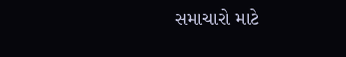સમાચારો માટે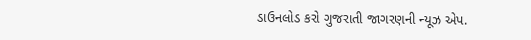ડાઉનલોડ કરો ગુજરાતી જાગરણની ન્યૂઝ એપ.